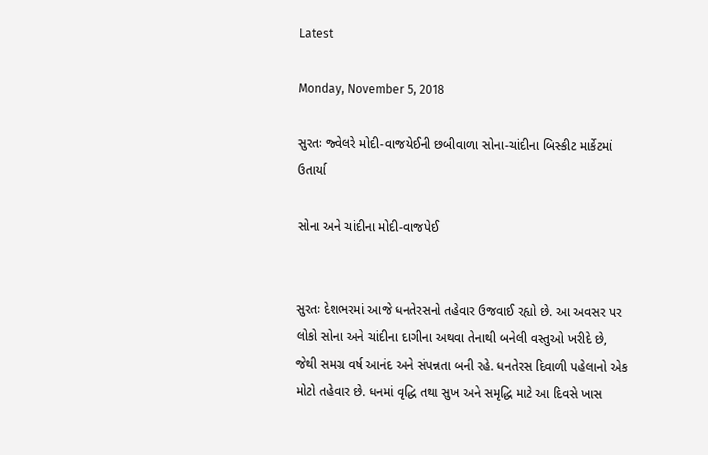Latest

Monday, November 5, 2018

સુરતઃ જ્વેલરે મોદી-વાજયેઈની છબીવાળા સોના-ચાંદીના બિસ્કીટ માર્કેટમાં ઉતાર્યા

સોના અને ચાંદીના મોદી-વાજપેઈ


સુરતઃ દેશભરમાં આજે ધનતેરસનો તહેવાર ઉજવાઈ રહ્યો છે. આ અવસર પર લોકો સોના અને ચાંદીના દાગીના અથવા તેનાથી બનેલી વસ્તુઓ ખરીદે છે, જેથી સમગ્ર વર્ષ આનંદ અને સંપન્નતા બની રહે. ધનતેરસ દિવાળી પહેલાનો એક મોટો તહેવાર છે. ધનમાં વૃદ્ધિ તથા સુખ અને સમૃદ્ધિ માટે આ દિવસે ખાસ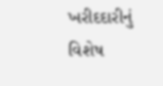ખરીદદારીનું વિશેષ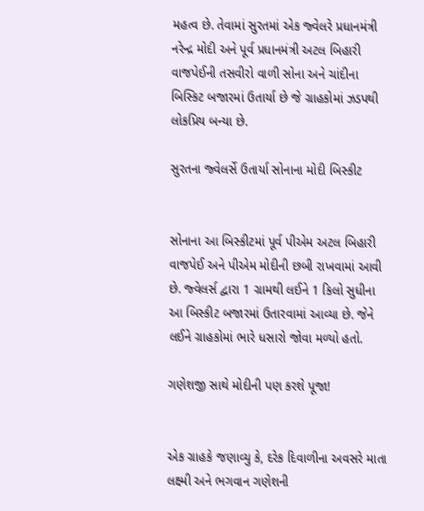મહત્વ છે. તેવામાં સુરતમાં એક જ્વેલરે પ્રધાનમંત્રી નરેન્દ્ર મોદી અને પૂર્વ પ્રધાનમંત્રી અટલ બિહારી વાજપેઈની તસવીરો વાળી સોના અને ચાંદીના બિસ્કિટ બજારમાં ઉતાર્યા છે જે ગ્રાહકોમાં ઝડપથી લોકપ્રિય બન્યા છે.

સુરતના જ્વેલર્સે ઉતાર્યા સોનાના મોદી બિસ્કીટ


સોનાના આ બિસ્કીટમાં પૂર્વ પીએમ અટલ બિહારી વાજપેઈ અને પીએમ મોદીની છબી રાખવામાં આવી છે. જ્વેલર્સ દ્વારા 1 ગ્રામથી લઈને 1 કિલો સુધીના આ બિસ્કીટ બજારમાં ઉતારવામાં આવ્યા છે. જેને લઈને ગ્રાહકોમાં ભારે ધસારો જોવા મળ્યો હતો.

ગણેશજી સાથે મોદીની પણ કરશે પૂજા!


એક ગ્રાહકે જણાવ્યુ કે, દરેક દિવાળીના અવસરે માતા લક્ષ્મી અને ભગવાન ગણેશની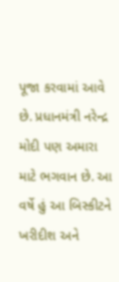પૂજા કરવામાં આવે છે. પ્રધાનમંત્રી નરેન્દ્ર મોદી પણ અમારા માટે ભગવાન છે. આ વર્ષે હું આ બિસ્કીટને ખરીદીશ અને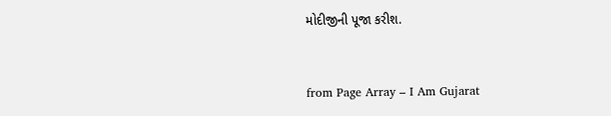મોદીજીની પૂજા કરીશ.


from Page Array – I Am Gujarat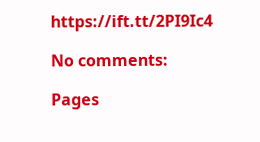https://ift.tt/2PI9Ic4

No comments:

Pages